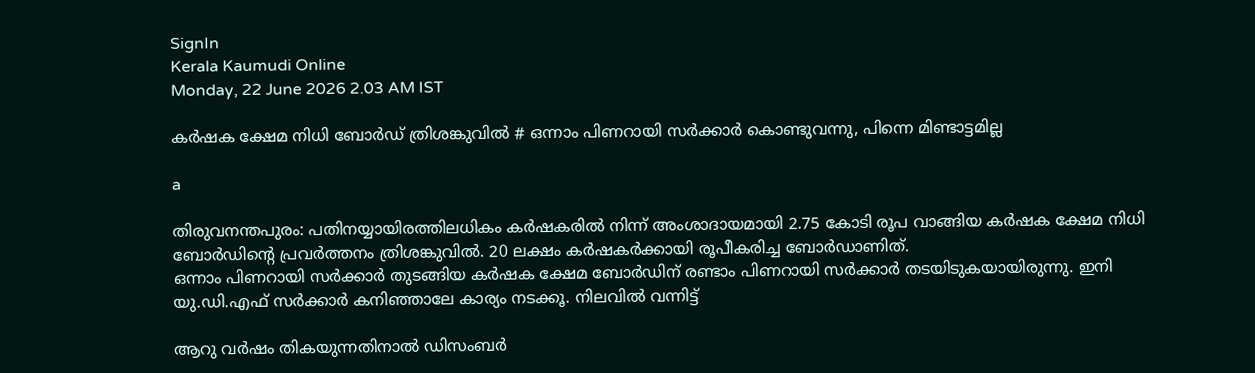SignIn
Kerala Kaumudi Online
Monday, 22 June 2026 2.03 AM IST

കർഷക ക്ഷേമ നിധി ബോർഡ് ത്രിശങ്കുവിൽ # ഒന്നാം പിണറായി സർക്കാർ കൊണ്ടുവന്നു, പിന്നെ മിണ്ടാട്ടമില്ല

a

തിരുവനന്തപുരം: പതിനയ്യായിരത്തിലധികം കർഷകരിൽ നിന്ന് അംശാദായമായി 2.75 കോടി രൂപ വാങ്ങിയ കർഷക ക്ഷേമ നിധി ബോർഡിന്റെ പ്രവർത്തനം ത്രിശങ്കുവിൽ. 20 ലക്ഷം കർഷകർക്കായി രൂപീകരിച്ച ബോർഡാണിത്.
ഒന്നാം പിണറായി സർക്കാർ തുടങ്ങിയ കർഷക ക്ഷേമ ബോർഡിന് രണ്ടാം പിണറായി സർക്കാർ തടയിടുകയായിരുന്നു. ഇനി യു.ഡി.എഫ് സർക്കാർ കനിഞ്ഞാലേ കാര്യം നടക്കൂ. നിലവിൽ വന്നിട്ട്

ആറു വർഷം തികയുന്നതിനാൽ ഡിസംബർ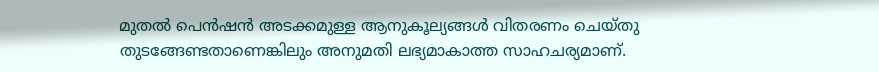മുതൽ പെൻഷൻ അടക്കമുള്ള ആനുകൂല്യങ്ങൾ വിതരണം ചെയ്തു തുടങ്ങേണ്ടതാണെങ്കിലും അനുമതി ലഭ്യമാകാത്ത സാഹചര്യമാണ്.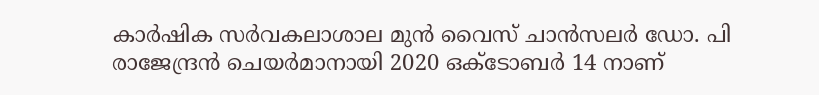കാർഷിക സർവകലാശാല മുൻ വൈസ് ചാൻസലർ ഡോ. പി രാജേന്ദ്രൻ ചെയർമാനായി 2020 ഒക്ടോബർ 14 നാണ്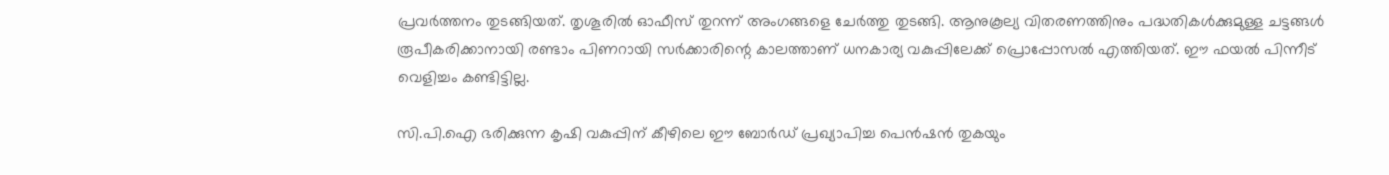പ്രവർത്തനം തുടങ്ങിയത്. തൃശൂരിൽ ഓഫീസ് തുറന്ന് അംഗങ്ങളെ ചേർത്തു തുടങ്ങി. ആനുകൂല്യ വിതരണത്തിനും പദ്ധതികൾക്കുമുള്ള ചട്ടങ്ങൾ രൂപീകരിക്കാനായി രണ്ടാം പിണറായി സർക്കാരിന്റെ കാലത്താണ് ധനകാര്യ വകുപ്പിലേക്ക് പ്രൊപ്പോസൽ എത്തിയത്. ഈ ഫയൽ പിന്നീട് വെളിച്ചം കണ്ടിട്ടില്ല.

സി.പി.ഐ ഭരിക്കുന്ന കൃഷി വകുപ്പിന് കീഴിലെ ഈ ബോർഡ് പ്രഖ്യാപിച്ച പെൻഷൻ തുകയും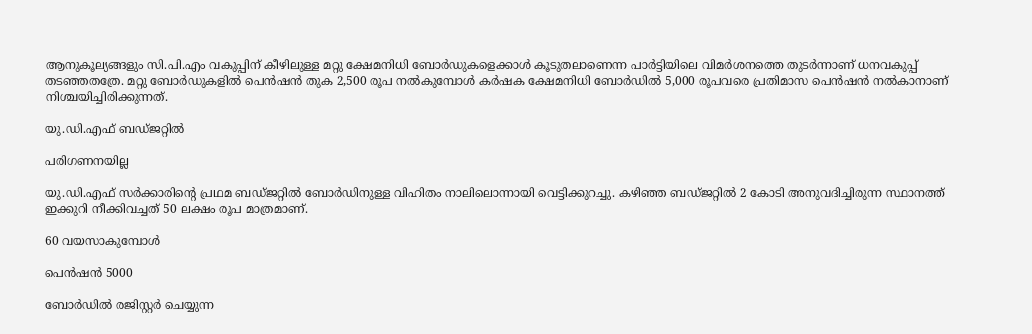ആനുകൂല്യങ്ങളും സി.പി.എം വകുപ്പിന് കീഴിലുള്ള മറ്റു ക്ഷേമനിധി ബോർഡുകളെക്കാൾ കൂടുതലാണെന്ന പാർട്ടിയിലെ വിമർശനത്തെ തുടർന്നാണ് ധനവകുപ്പ് തടഞ്ഞതത്രേ. മറ്റു ബോർഡുകളിൽ പെൻഷൻ തുക 2,500 രൂപ നൽകുമ്പോൾ കർഷക ക്ഷേമനിധി ബോർഡിൽ 5,000 രൂപവരെ പ്രതിമാസ പെൻഷൻ നൽകാനാണ് നിശ്ചയിച്ചിരിക്കുന്നത്.

യു.ഡി.എഫ് ബഡ്ജറ്റിൽ

പരിഗണനയില്ല

യു.ഡി.എഫ് സർക്കാരിന്റെ പ്രഥമ ബഡ്ജറ്റിൽ ബോർഡിനുള്ള വിഹിതം നാലിലൊന്നായി വെട്ടിക്കുറച്ചു. കഴിഞ്ഞ ബഡ്ജറ്റിൽ 2 കോടി അനുവദിച്ചിരുന്ന സ്ഥാനത്ത് ഇക്കുറി നീക്കിവച്ചത് 50 ലക്ഷം രൂപ മാത്രമാണ്.

60 വയസാകുമ്പോൾ

പെൻഷൻ 5000

ബോർഡിൽ രജിസ്റ്റർ ചെയ്യുന്ന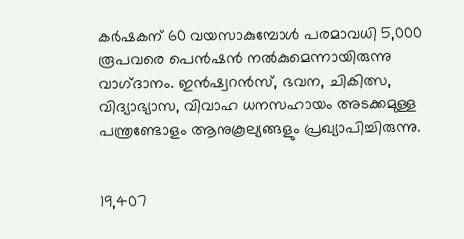കർഷകന് 60 വയസാകുമ്പോൾ പരമാവധി 5,000 രൂപവരെ പെൻഷൻ നൽകുമെന്നായിരുന്നു വാഗ്‌ദാനം. ഇൻഷ്വറൻസ്, ഭവന, ചികിത്സ, വിദ്യാഭ്യാസ, വിവാഹ ധനസഹായം അടക്കമുള്ള പന്ത്രണ്ടോളം ആനുകൂല്യങ്ങളും പ്രഖ്യാപിച്ചിരുന്നു.


19,407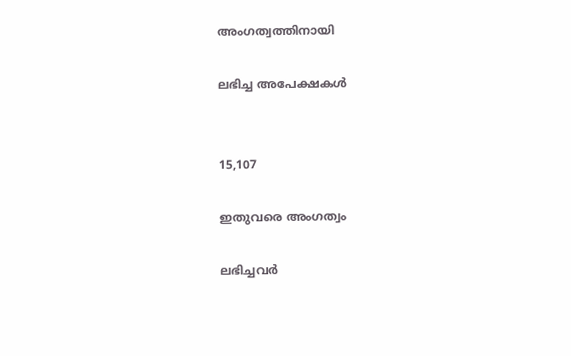അംഗത്വത്തിനായി

ലഭിച്ച അപേക്ഷകൾ


15,107

ഇതുവരെ അംഗത്വം

ലഭിച്ചവർ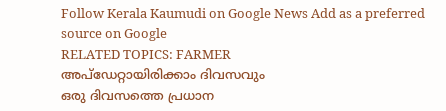Follow Kerala Kaumudi on Google News Add as a preferred source on Google
RELATED TOPICS: FARMER
അപ്ഡേറ്റായിരിക്കാം ദിവസവും
ഒരു ദിവസത്തെ പ്രധാന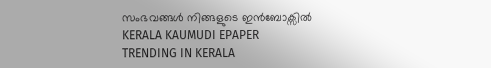സംഭവങ്ങൾ നിങ്ങളുടെ ഇൻബോക്സിൽ
KERALA KAUMUDI EPAPER
TRENDING IN KERALA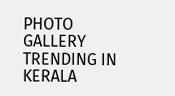PHOTO GALLERY
TRENDING IN KERALA